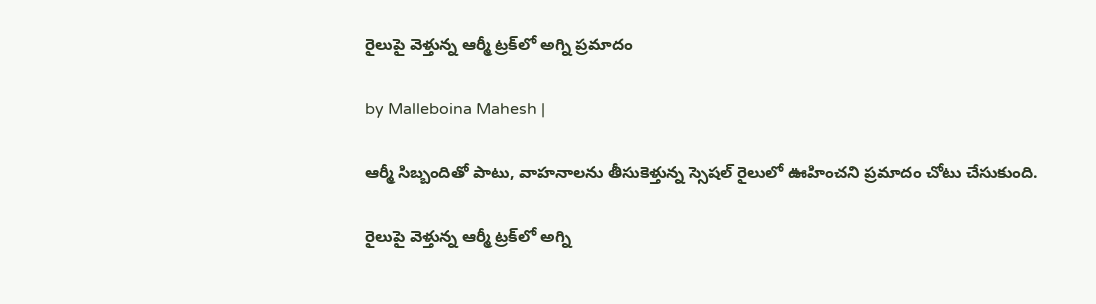రైలుపై వెళ్తున్న ఆర్మీ ట్రక్‌లో అగ్ని ప్రమాదం

by Malleboina Mahesh |

ఆర్మీ సిబ్బందితో పాటు, వాహనాలను తీసుకెళ్తున్న స్సెషల్ రైలులో ఊహించని ప్రమాదం చోటు చేసుకుంది.

రైలుపై వెళ్తున్న ఆర్మీ ట్రక్‌లో అగ్ని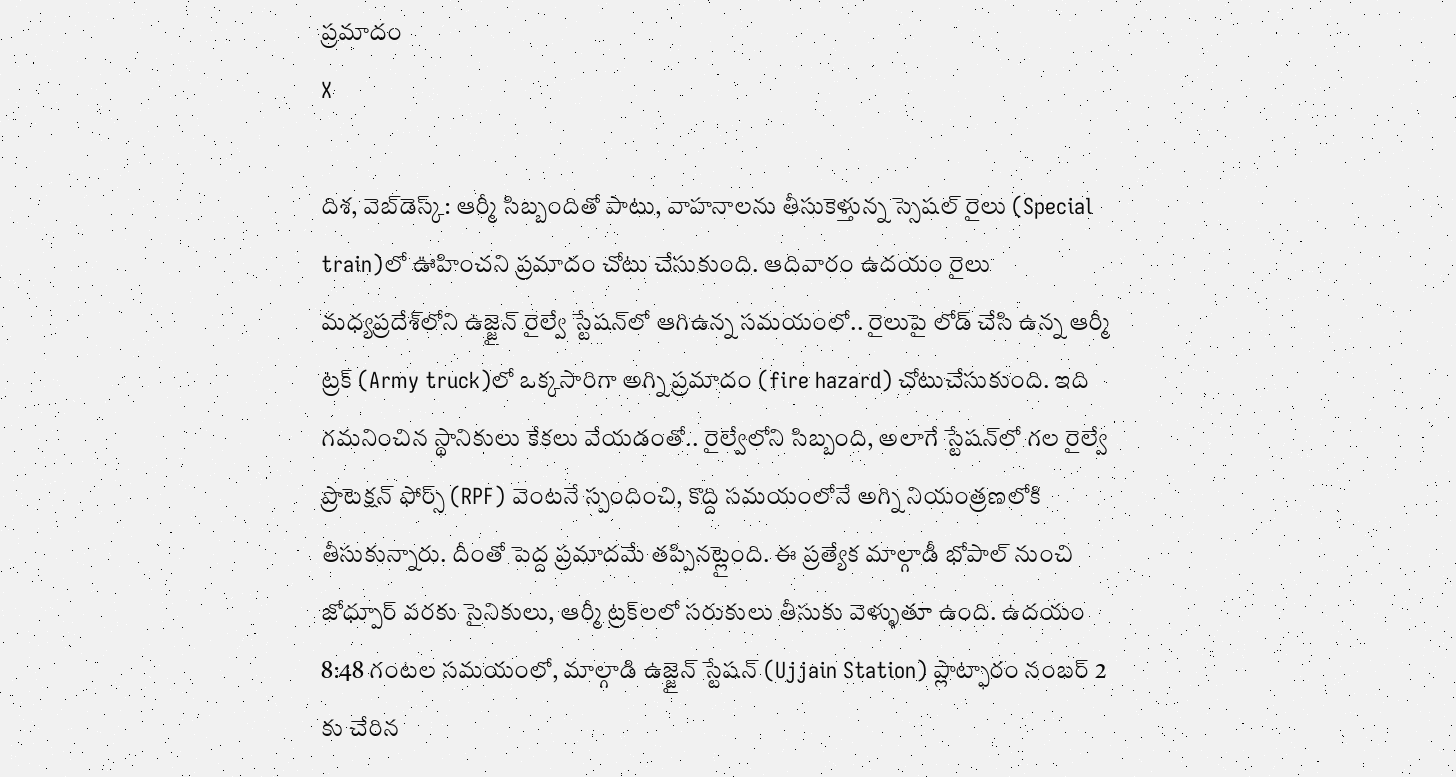ప్రమాదం
X

దిశ, వెబ్‌డెస్క్: ఆర్మీ సిబ్బందితో పాటు, వాహనాలను తీసుకెళ్తున్న స్సెషల్ రైలు (Special train)లో ఊహించని ప్రమాదం చోటు చేసుకుంది. ఆదివారం ఉదయం రైలు మధ్యప్రదేశ్‌లోని ఉజ్జైన్ రైల్వే స్టేషన్‌లో ఆగిఉన్న సమయంలో.. రైలుపై లోడ్ చేసి ఉన్న ఆర్మీ ట్రక్‌ (Army truck)లో ఒక్కసారిగా అగ్ని ప్రమాదం (fire hazard) చోటుచేసుకుంది. ఇది గమనించిన స్థానికులు కేకలు వేయడంతో.. రైల్వేలోని సిబ్బంది, అలాగే స్టేషన్‌లో గల రైల్వే ప్రొటెక్షన్ ఫోర్స్ (RPF) వెంటనే స్పందించి, కొద్ది సమయంలోనే అగ్ని నియంత్రణలోకి తీసుకున్నారు. దీంతో పెద్ద ప్రమాదమే తప్పినట్లైంది. ఈ ప్రత్యేక మాల్గాడీ భోపాల్ నుంచి జోధ్పూర్ వరకు సైనికులు, ఆర్మీ ట్రక్‌లలో సరుకులు తీసుకు వెళ్ళుతూ ఉంది. ఉదయం 8:48 గంటల సమయంలో, మాల్గాడి ఉజ్జైన్ స్టేషన్ (Ujjain Station) ప్లాట్ఫారం నంబర్ 2 కు చేరిన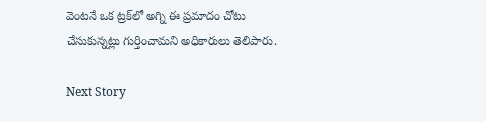వెంటనే ఒక ట్రక్‌లో అగ్ని ఈ ప్రమాదం చోటు చేసుకున్నట్లు గుర్తించామని అధికారులు తెలిపారు.

Next Story